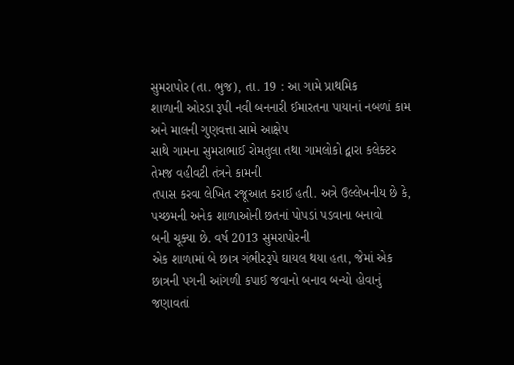સુમરાપોર (તા. ભુજ), તા. 19 : આ ગામે પ્રાથમિક
શાળાની ઓરડા રૂપી નવી બનનારી ઈમારતના પાયાનાં નબળાં કામ અને માલની ગુણવત્તા સામે આક્ષેપ
સાથે ગામના સુમરાભાઈ રોમતુલા તથા ગામલોકો દ્વારા કલેક્ટર તેમજ વહીવટી તંત્રને કામની
તપાસ કરવા લેખિત રજૂઆત કરાઈ હતી. અત્રે ઉલ્લેખનીય છે કે, પચ્છમની અનેક શાળાઓની છતનાં પોપડાં પડવાના બનાવો
બની ચૂક્યા છે. વર્ષ 2013 સુમરાપોરની
એક શાળામાં બે છાત્ર ગંભીરરૂપે ઘાયલ થયા હતા, જેમાં એક છાત્રની પગની આંગળી કપાઈ જવાનો બનાવ બન્યો હોવાનું જણાવતાં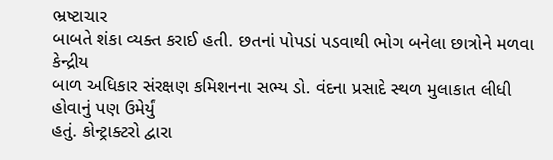ભ્રષ્ટાચાર
બાબતે શંકા વ્યક્ત કરાઈ હતી. છતનાં પોપડાં પડવાથી ભોગ બનેલા છાત્રોને મળવા કેન્દ્રીય
બાળ અધિકાર સંરક્ષણ કમિશનના સભ્ય ડો. વંદના પ્રસાદે સ્થળ મુલાકાત લીધી હોવાનું પણ ઉમેર્યું
હતું. કોન્ટ્રાક્ટરો દ્વારા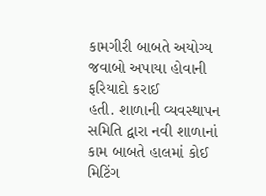કામગીરી બાબતે અયોગ્ય જવાબો અપાયા હોવાની ફરિયાદો કરાઈ
હતી. શાળાની વ્યવસ્થાપન સમિતિ દ્વારા નવી શાળાનાં કામ બાબતે હાલમાં કોઈ મિટિંગ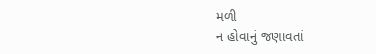મળી
ન હોવાનું જણાવતાં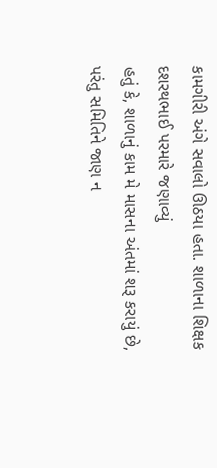કામગીરી અંગે સવાલો ઊઠયા હતા. શાળાના શિક્ષક દશરથભાઈ પરમારે જણાવ્યું
હતું કે, શાળાનું કામ મે માસના અંતમાં શરૂ કરાયું છે,
પરંતુ સમિતિને જાણ ન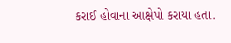કરાઈ હોવાના આક્ષેપો કરાયા હતા.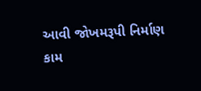આવી જોખમરૂપી નિર્માણ
કામ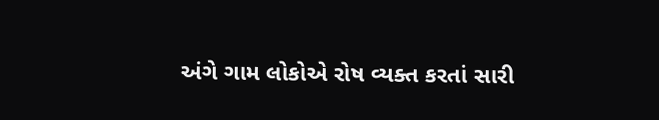અંગે ગામ લોકોએ રોષ વ્યક્ત કરતાં સારી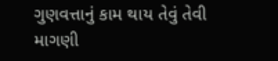ગુણવત્તાનું કામ થાય તેવું તેવી માગણી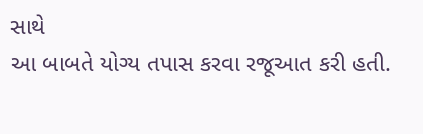સાથે
આ બાબતે યોગ્ય તપાસ કરવા રજૂઆત કરી હતી.